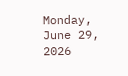Monday, June 29, 2026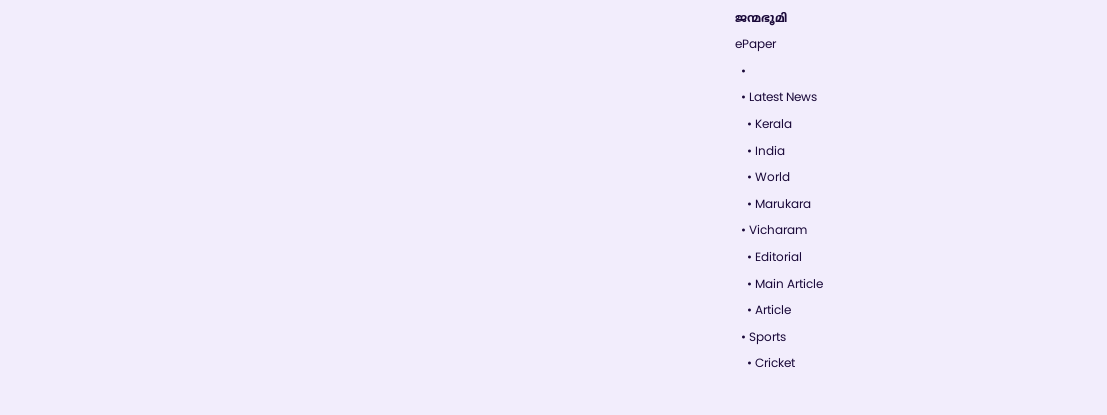ജന്മഭൂമി
ePaper
  •
  • Latest News
    • Kerala
    • India
    • World
    • Marukara
  • Vicharam
    • Editorial
    • Main Article
    • Article
  • Sports
    • Cricket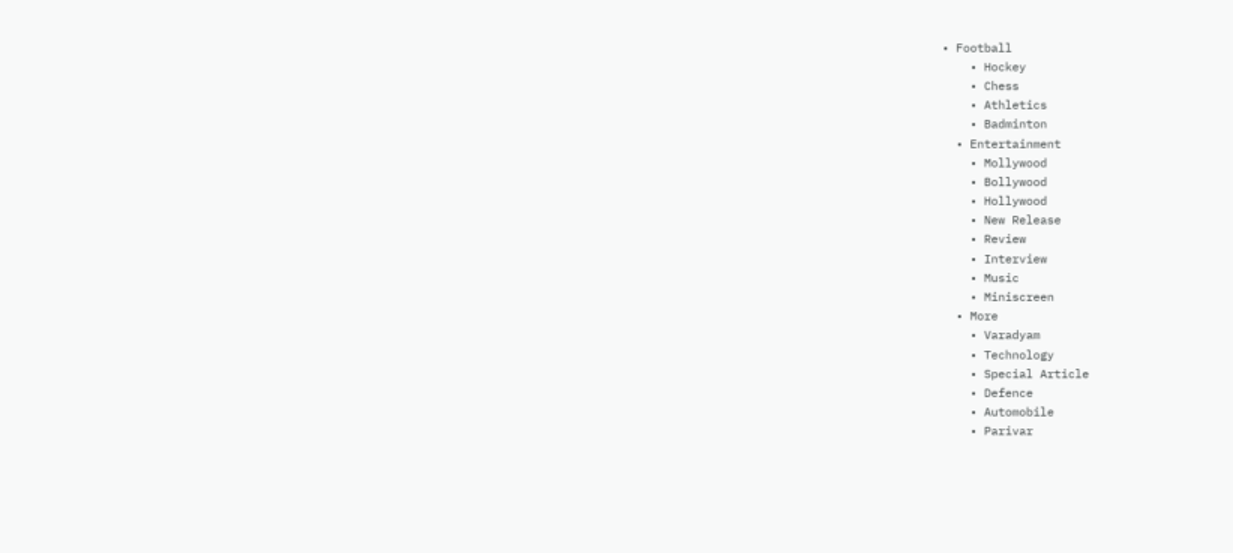• Football
    • Hockey
    • Chess
    • Athletics
    • Badminton
  • Entertainment
    • Mollywood
    • Bollywood
    • Hollywood
    • New Release
    • Review
    • Interview
    • Music
    • Miniscreen
  • More
    • Varadyam
    • Technology
    • Special Article
    • Defence
    • Automobile
    • Parivar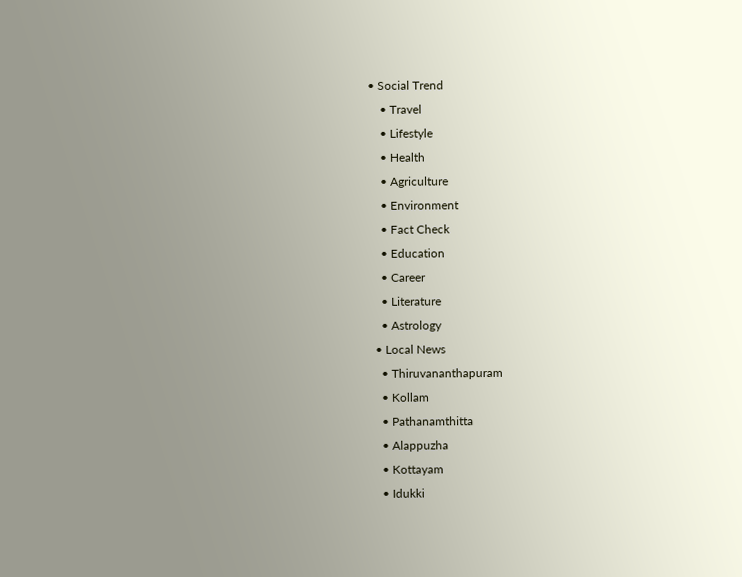• Social Trend
    • Travel
    • Lifestyle
    • Health
    • Agriculture
    • Environment
    • Fact Check
    • Education
    • Career
    • Literature
    • Astrology
  • Local News
    • Thiruvananthapuram
    • Kollam
    • Pathanamthitta
    • Alappuzha
    • Kottayam
    • Idukki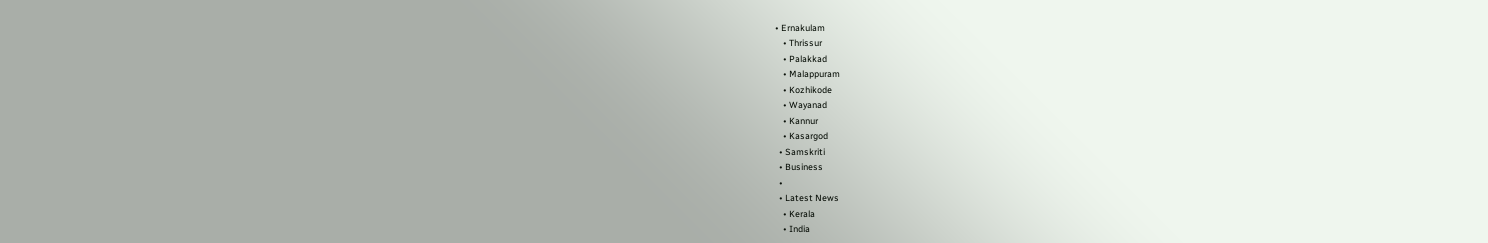• Ernakulam
    • Thrissur
    • Palakkad
    • Malappuram
    • Kozhikode
    • Wayanad
    • Kannur
    • Kasargod
  • Samskriti
  • Business
  •
  • Latest News
    • Kerala
    • India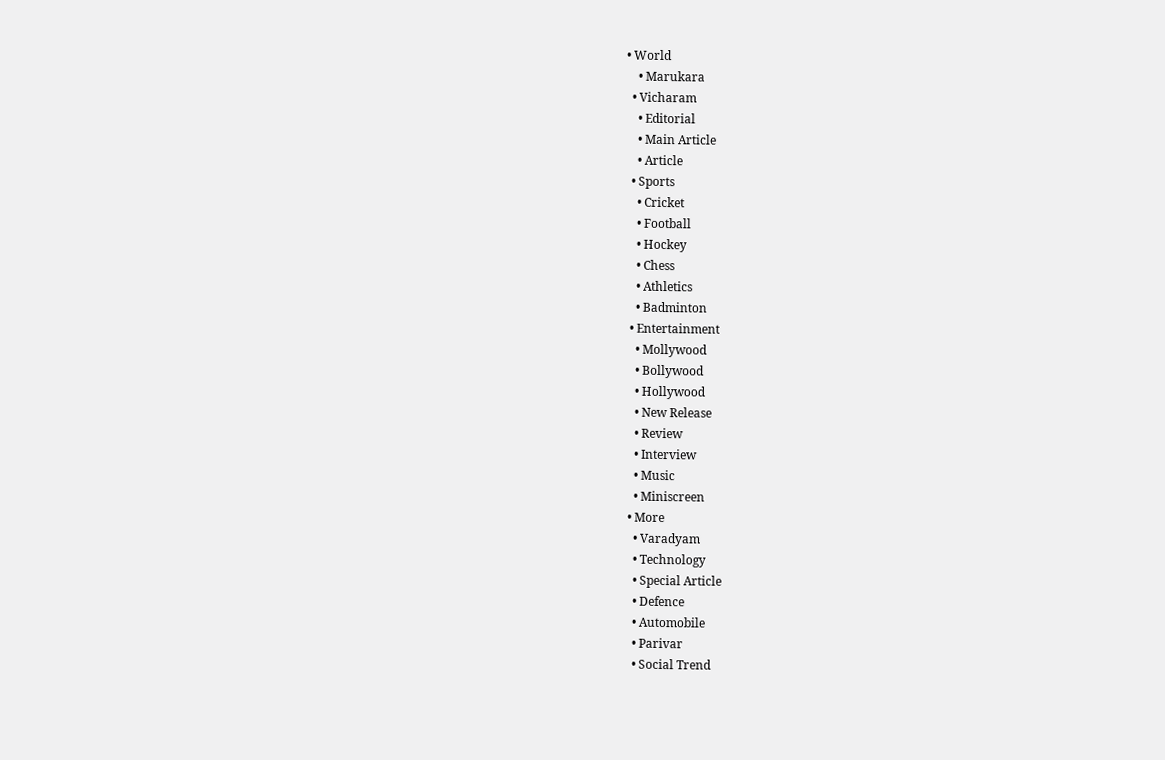• World
    • Marukara
  • Vicharam
    • Editorial
    • Main Article
    • Article
  • Sports
    • Cricket
    • Football
    • Hockey
    • Chess
    • Athletics
    • Badminton
  • Entertainment
    • Mollywood
    • Bollywood
    • Hollywood
    • New Release
    • Review
    • Interview
    • Music
    • Miniscreen
  • More
    • Varadyam
    • Technology
    • Special Article
    • Defence
    • Automobile
    • Parivar
    • Social Trend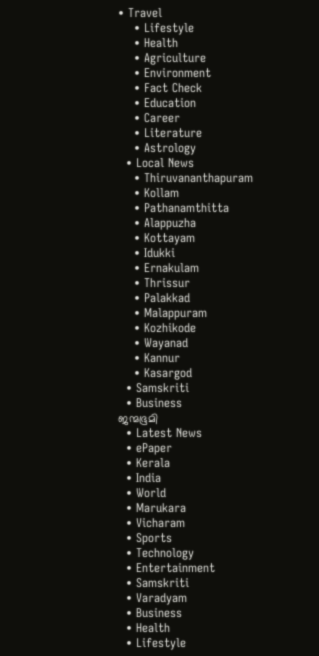• Travel
    • Lifestyle
    • Health
    • Agriculture
    • Environment
    • Fact Check
    • Education
    • Career
    • Literature
    • Astrology
  • Local News
    • Thiruvananthapuram
    • Kollam
    • Pathanamthitta
    • Alappuzha
    • Kottayam
    • Idukki
    • Ernakulam
    • Thrissur
    • Palakkad
    • Malappuram
    • Kozhikode
    • Wayanad
    • Kannur
    • Kasargod
  • Samskriti
  • Business
ജന്മഭൂമി
  • Latest News
  • ePaper
  • Kerala
  • India
  • World
  • Marukara
  • Vicharam
  • Sports
  • Technology
  • Entertainment
  • Samskriti
  • Varadyam
  • Business
  • Health
  • Lifestyle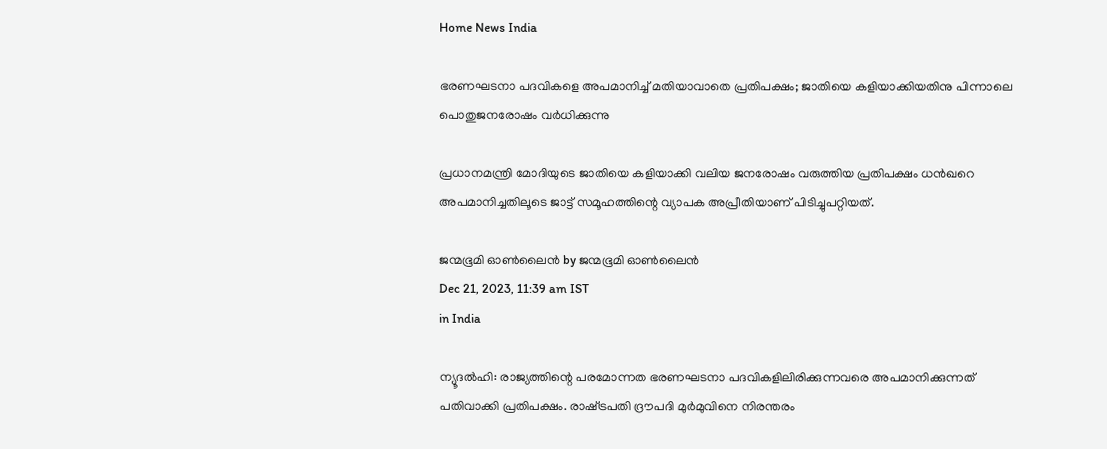Home News India

ഭരണഘടനാ പദവികളെ അപമാനിച്ച് മതിയാവാതെ പ്രതിപക്ഷം; ജാതിയെ കളിയാക്കിയതിനു പിന്നാലെ പൊതുജനരോഷം വര്‍ധിക്കുന്നു

പ്രധാനമന്ത്രി മോദിയുടെ ജാതിയെ കളിയാക്കി വലിയ ജനരോഷം വരുത്തിയ പ്രതിപക്ഷം ധന്‍ഖറെ അപമാനിച്ചതിലൂടെ ജാട്ട് സമൂഹത്തിന്റെ വ്യാപക അപ്രീതിയാണ് പിടിച്ചുപറ്റിയത്.

ജന്മഭൂമി ഓണ്‍ലൈന്‍ by ജന്മഭൂമി ഓണ്‍ലൈന്‍
Dec 21, 2023, 11:39 am IST
in India

ന്യൂദല്‍ഹി: രാജ്യത്തിന്റെ പരമോന്നത ഭരണഘടനാ പദവികളിലിരിക്കുന്നവരെ അപമാനിക്കുന്നത് പതിവാക്കി പ്രതിപക്ഷം. രാഷ്‌ട്രപതി ദ്രൗപദി മുര്‍മുവിനെ നിരന്തരം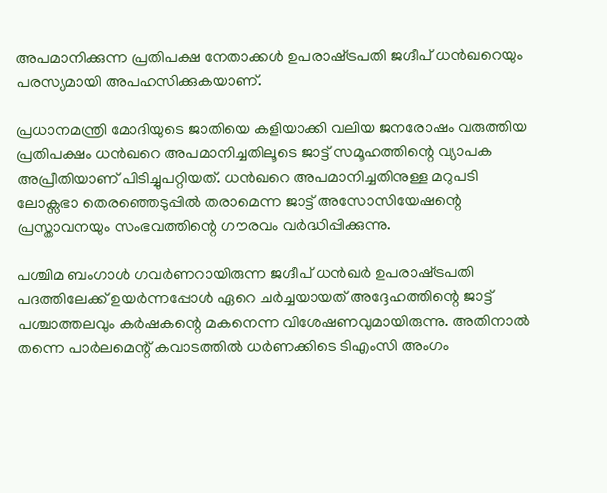അപമാനിക്കുന്ന പ്രതിപക്ഷ നേതാക്കള്‍ ഉപരാഷ്‌ട്രപതി ജഗ്ദീപ് ധന്‍ഖറെയും പരസ്യമായി അപഹസിക്കുകയാണ്.

പ്രധാനമന്ത്രി മോദിയുടെ ജാതിയെ കളിയാക്കി വലിയ ജനരോഷം വരുത്തിയ പ്രതിപക്ഷം ധന്‍ഖറെ അപമാനിച്ചതിലൂടെ ജാട്ട് സമൂഹത്തിന്റെ വ്യാപക അപ്രീതിയാണ് പിടിച്ചുപറ്റിയത്. ധന്‍ഖറെ അപമാനിച്ചതിനുള്ള മറുപടി ലോക്സഭാ തെരഞ്ഞെടുപ്പില്‍ തരാമെന്ന ജാട്ട് അസോസിയേഷന്റെ പ്രസ്താവനയും സംഭവത്തിന്റെ ഗൗരവം വര്‍ദ്ധിപ്പിക്കുന്നു.

പശ്ചിമ ബംഗാള്‍ ഗവര്‍ണറായിരുന്ന ജഗ്ദീപ് ധന്‍ഖര്‍ ഉപരാഷ്‌ട്രപതി പദത്തിലേക്ക് ഉയര്‍ന്നപ്പോള്‍ ഏറെ ചര്‍ച്ചയായത് അദ്ദേഹത്തിന്റെ ജാട്ട് പശ്ചാത്തലവും കര്‍ഷകന്റെ മകനെന്ന വിശേഷണവുമായിരുന്നു. അതിനാല്‍ തന്നെ പാര്‍ലമെന്റ് കവാടത്തില്‍ ധര്‍ണക്കിടെ ടിഎംസി അംഗം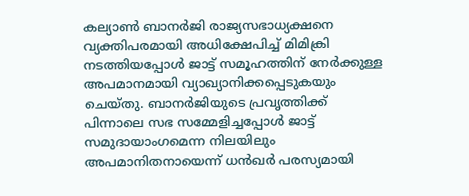കല്യാണ്‍ ബാനര്‍ജി രാജ്യസഭാധ്യക്ഷനെ വ്യക്തിപരമായി അധിക്ഷേപിച്ച് മിമിക്രി നടത്തിയപ്പോള്‍ ജാട്ട് സമൂഹത്തിന് നേര്‍ക്കുള്ള അപമാനമായി വ്യാഖ്യാനിക്കപ്പെടുകയും ചെയ്തു. ബാനര്‍ജിയുടെ പ്രവൃത്തിക്ക് പിന്നാലെ സഭ സമ്മേളിച്ചപ്പോള്‍ ജാട്ട് സമുദായാംഗമെന്ന നിലയിലും അപമാനിതനായെന്ന് ധന്‍ഖര്‍ പരസ്യമായി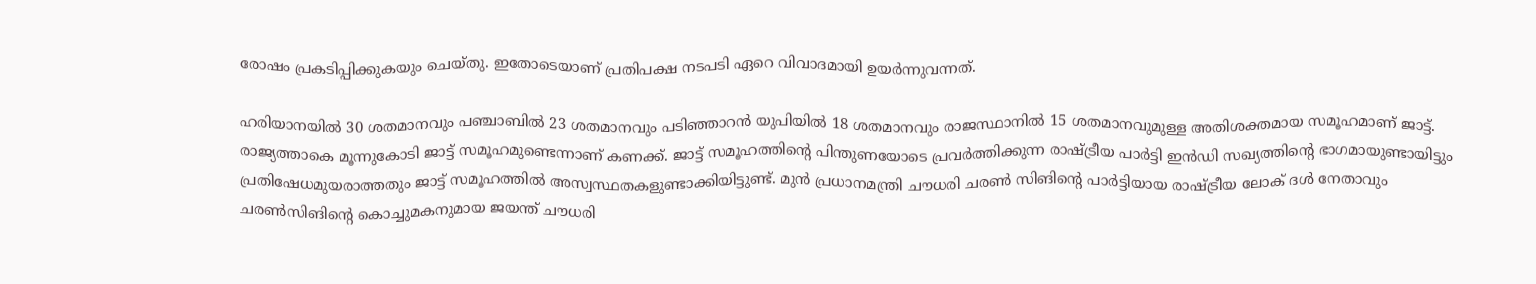രോഷം പ്രകടിപ്പിക്കുകയും ചെയ്തു. ഇതോടെയാണ് പ്രതിപക്ഷ നടപടി ഏറെ വിവാദമായി ഉയര്‍ന്നുവന്നത്.

ഹരിയാനയില്‍ 30 ശതമാനവും പഞ്ചാബില്‍ 23 ശതമാനവും പടിഞ്ഞാറന്‍ യുപിയില്‍ 18 ശതമാനവും രാജസ്ഥാനില്‍ 15 ശതമാനവുമുള്ള അതിശക്തമായ സമൂഹമാണ് ജാട്ട്. രാജ്യത്താകെ മൂന്നുകോടി ജാട്ട് സമൂഹമുണ്ടെന്നാണ് കണക്ക്. ജാട്ട് സമൂഹത്തിന്റെ പിന്തുണയോടെ പ്രവര്‍ത്തിക്കുന്ന രാഷ്‌ട്രീയ പാര്‍ട്ടി ഇന്‍ഡി സഖ്യത്തിന്റെ ഭാഗമായുണ്ടായിട്ടും പ്രതിഷേധമുയരാത്തതും ജാട്ട് സമൂഹത്തില്‍ അസ്വസ്ഥതകളുണ്ടാക്കിയിട്ടുണ്ട്. മുന്‍ പ്രധാനമന്ത്രി ചൗധരി ചരണ്‍ സിങിന്റെ പാര്‍ട്ടിയായ രാഷ്‌ട്രീയ ലോക് ദള്‍ നേതാവും ചരണ്‍സിങിന്റെ കൊച്ചുമകനുമായ ജയന്ത് ചൗധരി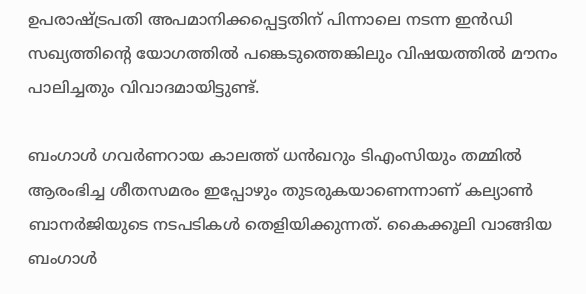ഉപരാഷ്‌ട്രപതി അപമാനിക്കപ്പെട്ടതിന് പിന്നാലെ നടന്ന ഇന്‍ഡി സഖ്യത്തിന്റെ യോഗത്തില്‍ പങ്കെടുത്തെങ്കിലും വിഷയത്തില്‍ മൗനം പാലിച്ചതും വിവാദമായിട്ടുണ്ട്.

ബംഗാള്‍ ഗവര്‍ണറായ കാലത്ത് ധന്‍ഖറും ടിഎംസിയും തമ്മില്‍ ആരംഭിച്ച ശീതസമരം ഇപ്പോഴും തുടരുകയാണെന്നാണ് കല്യാണ്‍ ബാനര്‍ജിയുടെ നടപടികള്‍ തെളിയിക്കുന്നത്. കൈക്കൂലി വാങ്ങിയ ബംഗാള്‍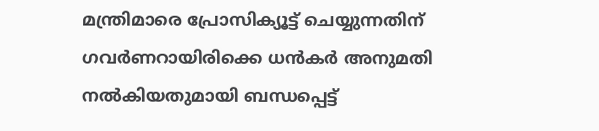മന്ത്രിമാരെ പ്രോസിക്യൂട്ട് ചെയ്യുന്നതിന് ഗവര്‍ണറായിരിക്കെ ധന്‍കര്‍ അനുമതി നല്‍കിയതുമായി ബന്ധപ്പെട്ട്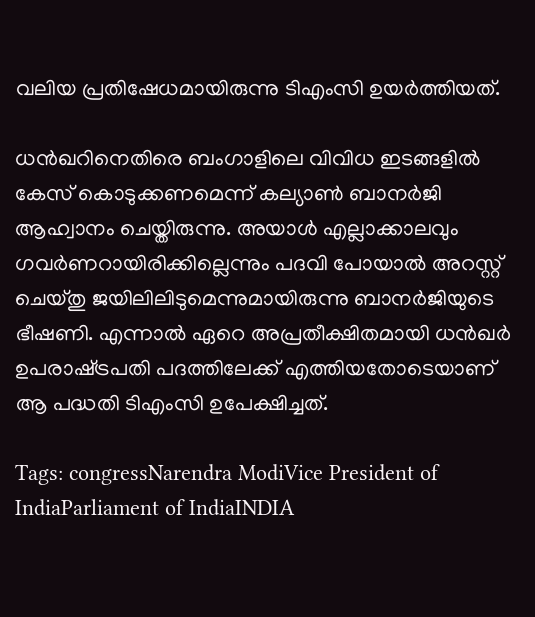വലിയ പ്രതിഷേധമായിരുന്നു ടിഎംസി ഉയര്‍ത്തിയത്.

ധന്‍ഖറിനെതിരെ ബംഗാളിലെ വിവിധ ഇടങ്ങളില്‍ കേസ് കൊടുക്കണമെന്ന് കല്യാണ്‍ ബാനര്‍ജി ആഹ്വാനം ചെയ്തിരുന്നു. അയാള്‍ എല്ലാക്കാലവും ഗവര്‍ണറായിരിക്കില്ലെന്നും പദവി പോയാല്‍ അറസ്റ്റ് ചെയ്തു ജയിലിലിടുമെന്നുമായിരുന്നു ബാനര്‍ജിയുടെ ഭീഷണി. എന്നാല്‍ ഏറെ അപ്രതീക്ഷിതമായി ധന്‍ഖര്‍ ഉപരാഷ്‌ട്രപതി പദത്തിലേക്ക് എത്തിയതോടെയാണ് ആ പദ്ധതി ടിഎംസി ഉപേക്ഷിച്ചത്.

Tags: congressNarendra ModiVice President of IndiaParliament of IndiaINDIA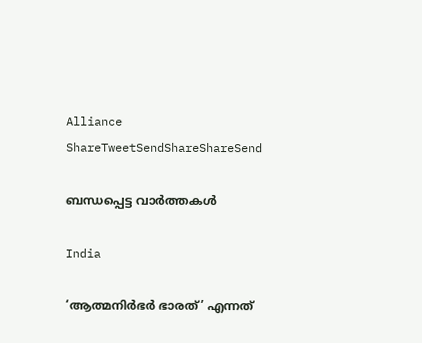Alliance
ShareTweetSendShareShareSend

ബന്ധപ്പെട്ട വാര്‍ത്തകള്‍

India

‘ആത്മനിർഭർ ഭാരത്’ എന്നത്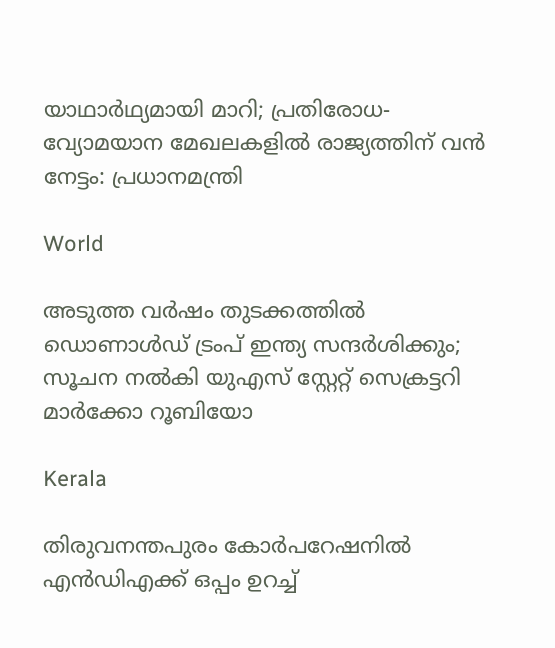യാഥാർഥ്യമായി മാറി; പ്രതിരോധ-വ്യോമയാന മേഖലകളില്‍ രാജ്യത്തിന് വന്‍ നേട്ടം: പ്രധാനമന്ത്രി

World

അടുത്ത വര്‍ഷം തുടക്കത്തിൽ ഡൊണാള്‍ഡ് ട്രംപ് ഇന്ത്യ സന്ദര്‍ശിക്കും; സൂചന നൽകി യുഎസ് സ്റ്റേറ്റ് സെക്രട്ടറി മാര്‍ക്കോ റൂബിയോ

Kerala

തിരുവനന്തപുരം കോര്‍പറേഷനില്‍ എന്‍ഡിഎക്ക് ഒപ്പം ഉറച്ച്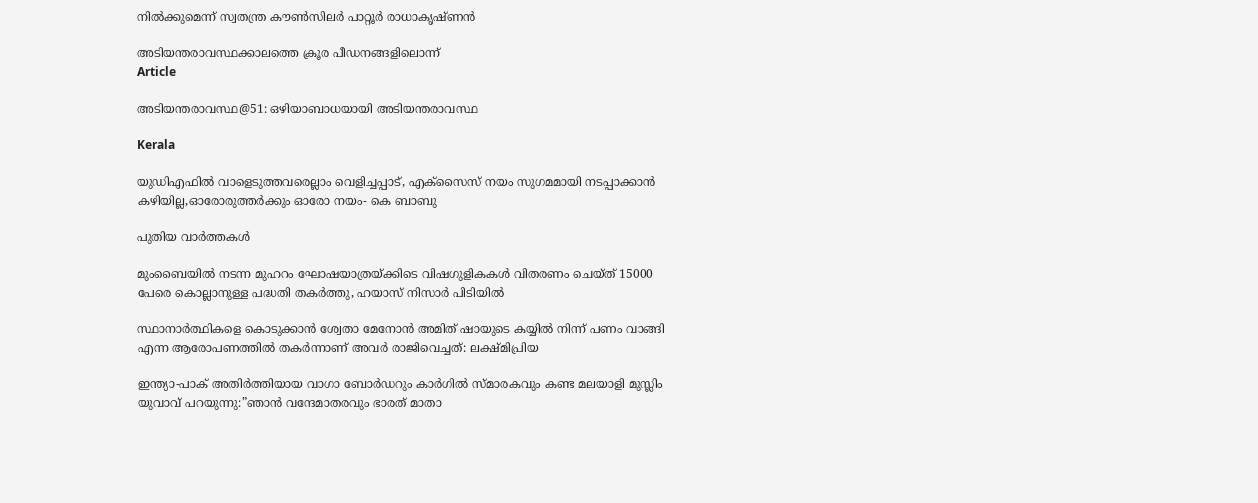നില്‍ക്കുമെന്ന് സ്വതന്ത്ര കൗണ്‍സിലര്‍ പാറ്റൂര്‍ രാധാകൃഷ്ണന്‍

അടിയന്തരാവസ്ഥക്കാലത്തെ ക്രൂര പീഡനങ്ങളിലൊന്ന്‌
Article

അടിയന്തരാവസ്ഥ@51: ഒഴിയാബാധയായി അടിയന്തരാവസ്ഥ

Kerala

യുഡിഎഫില്‍ വാളെടുത്തവരെല്ലാം വെളിച്ചപ്പാട്, എക്‌സൈസ് നയം സുഗമമായി നടപ്പാക്കാന്‍ കഴിയില്ല,ഓരോരുത്തര്‍ക്കും ഓരോ നയം- കെ ബാബു

പുതിയ വാര്‍ത്തകള്‍

മുംബൈയിൽ നടന്ന മുഹറം ഘോഷയാത്രയ്‌ക്കിടെ വിഷഗുളികകള്‍ വിതരണം ചെയ്ത് 15000 പേരെ കൊല്ലാനുള്ള പദ്ധതി തകര്‍ത്തു, ഹയാസ് നിസാര്‍ പിടിയില്‍

സ്ഥാനാർത്ഥികളെ കൊടുക്കാൻ ശ്വേതാ മേനോൻ അമിത് ഷായുടെ കയ്യിൽ നിന്ന് പണം വാങ്ങി എന്ന ആരോപണത്തില്‍ തകര്‍ന്നാണ് അവര്‍ രാജിവെച്ചത്: ലക്ഷ്മിപ്രിയ

ഇന്ത്യാ-പാക് അതിര്‍ത്തിയായ വാഗാ ബോര്‍ഡറും കാര്‍ഗില്‍ സ്മാരകവും കണ്ട മലയാളി മുസ്ലിം യുവാവ് പറയുന്നു:”ഞാന്‍ വന്ദേമാതരവും ഭാരത് മാതാ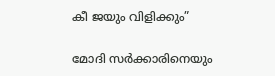കീ ജയും വിളിക്കും”

മോദി സര്‍ക്കാരിനെയും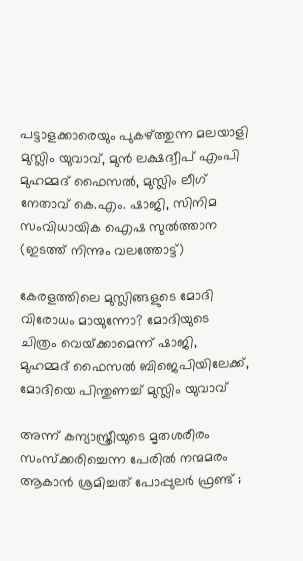പട്ടാളക്കാരെയും പുകഴ്ത്തുന്ന മലയാളി മുസ്ലിം യുവാവ്, മുന്‍ ലക്ഷദ്വീപ് എംപി മുഹമ്മദ് ഫൈസല്‍, മുസ്ലിം ലീഗ് നേതാവ് കെ.എം. ഷാജി, സിനിമ സംവിധായിക ഐഷ സുല്‍ത്താന (ഇടത്ത് നിന്നും വലത്തോട്ട്)

കേരളത്തിലെ മുസ്ലിങ്ങളുടെ മോദി വിരോധം മായുന്നോ? മോദിയുടെ ചിത്രം വെയ്‌ക്കാമെന്ന് ഷാജി, മുഹമ്മദ് ഫൈസല്‍ ബിജെപിയിലേക്ക്, മോദിയെ പിന്തുണച്ച് മുസ്ലിം യുവാവ്

അന്ന് കന്യാസ്ത്രീയുടെ മൃതശരീരം സംസ്ക്കരിച്ചെന്ന പേരിൽ നന്മമരം ആകാൻ ശ്രമിച്ചത് പോപ്പുലർ ഫ്രണ്ട് ;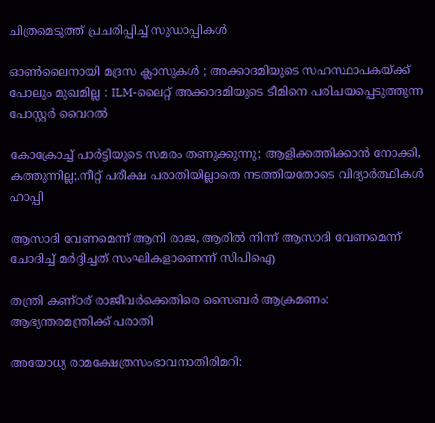ചിത്രമെടുത്ത് പ്രചരിപ്പിച്ച് സുഡാപ്പികൾ

ഓൺലൈനായി മദ്രസ ക്ലാസുകൾ ; അക്കാദമിയുടെ സഹസ്ഥാപകയ്‌ക്ക് പോലും മുഖമില്ല : ILM-ലൈറ്റ് അക്കാദമിയുടെ ടീമിനെ പരിചയപ്പെടുത്തുന്ന പോസ്റ്റർ വൈറൽ

കോക്രോച്ച് പാര്‍ട്ടിയുടെ സമരം തണുക്കുന്നു; ആളിക്കത്തിക്കാന്‍ നോക്കി, കത്തുന്നില്ല;.നീറ്റ് പരീക്ഷ പരാതിയില്ലാതെ നടത്തിയതോടെ വിദ്യാര്‍ത്ഥികള്‍ ഹാപ്പി

ആസാദി വേണമെന്ന് ആനി രാജ, ആരില്‍ നിന്ന് ആസാദി വേണമെന്ന് ചോദിച്ച് മര്‍ദ്ദിച്ചത് സംഘികളാണെന്ന് സിപിഐ

തന്ത്രി കണ്ഠര് രാജീവര്‍ക്കെതിരെ സൈബര്‍ ആക്രമണം: ആഭ്യന്തരമന്ത്രിക്ക് പരാതി

അയോധ്യ രാമക്ഷേത്രസംഭാവനാതിരിമറി: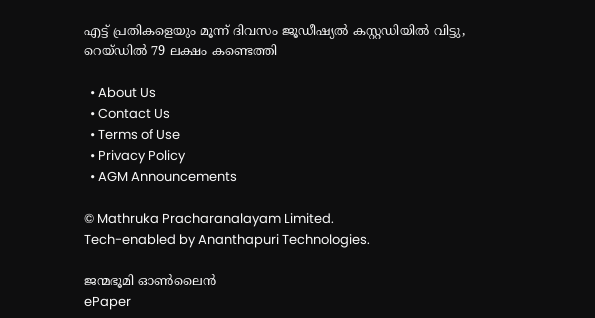എട്ട് പ്രതികളെയും മൂന്ന് ദിവസം ജൂഡീഷ്യല്‍ കസ്റ്റഡിയില്‍ വിട്ടു, റെയ്ഡില്‍ 79 ലക്ഷം കണ്ടെത്തി

  • About Us
  • Contact Us
  • Terms of Use
  • Privacy Policy
  • AGM Announcements

© Mathruka Pracharanalayam Limited.
Tech-enabled by Ananthapuri Technologies.

ജന്മഭൂമി ഓണ്‍ലൈന്‍
ePaper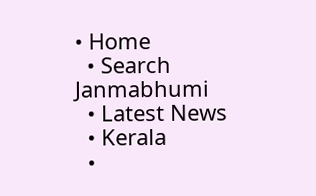• Home
  • Search Janmabhumi
  • Latest News
  • Kerala
  •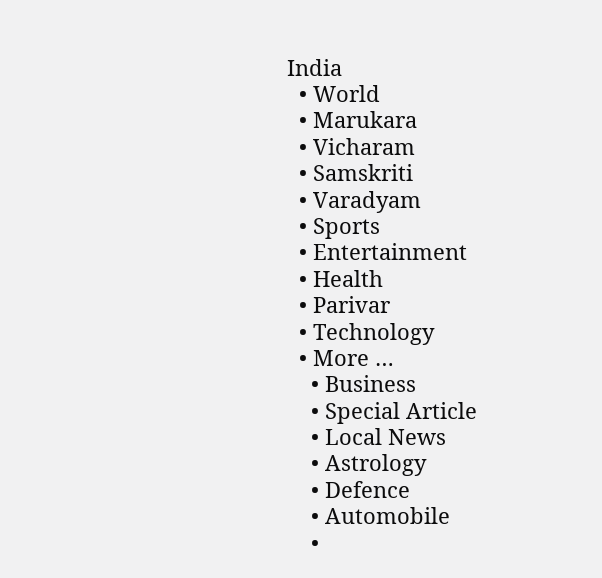India
  • World
  • Marukara
  • Vicharam
  • Samskriti
  • Varadyam
  • Sports
  • Entertainment
  • Health
  • Parivar
  • Technology
  • More …
    • Business
    • Special Article
    • Local News
    • Astrology
    • Defence
    • Automobile
    •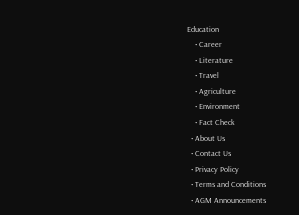Education
    • Career
    • Literature
    • Travel
    • Agriculture
    • Environment
    • Fact Check
  • About Us
  • Contact Us
  • Privacy Policy
  • Terms and Conditions
  • AGM Announcements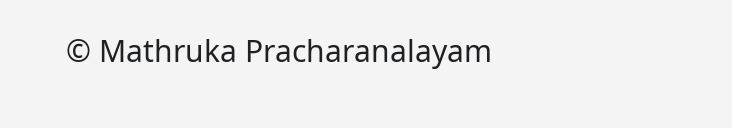© Mathruka Pracharanalayam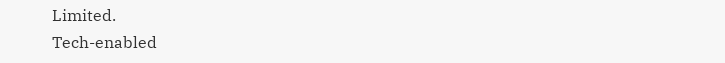Limited.
Tech-enabled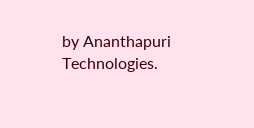by Ananthapuri Technologies.